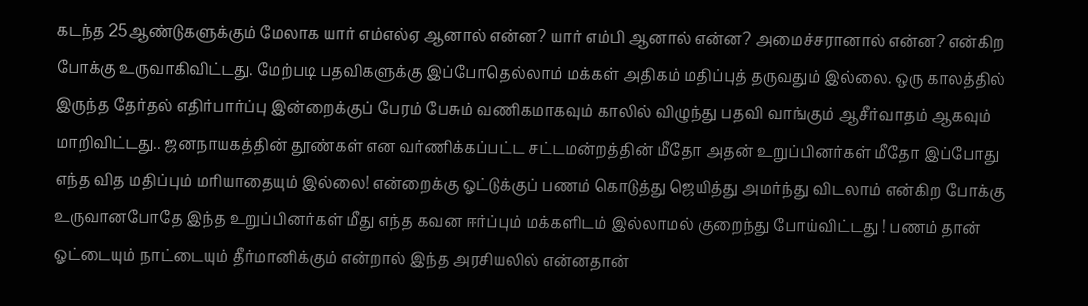கடந்த 25ஆண்டுகளுக்கும் மேலாக யார் எம்எல்ஏ ஆனால் என்ன? யார் எம்பி ஆனால் என்ன? அமைச்சரானால் என்ன? என்கிற போக்கு உருவாகிவிட்டது. மேற்படி பதவிகளுக்கு இப்போதெல்லாம் மக்கள் அதிகம் மதிப்புத் தருவதும் இல்லை. ஒரு காலத்தில் இருந்த தேர்தல் எதிர்பார்ப்பு இன்றைக்குப் பேரம் பேசும் வணிகமாகவும் காலில் விழுந்து பதவி வாங்கும் ஆசீர்வாதம் ஆகவும் மாறிவிட்டது.. ஜனநாயகத்தின் தூண்கள் என வர்ணிக்கப்பட்ட சட்டமன்றத்தின் மீதோ அதன் உறுப்பினர்கள் மீதோ இப்போது எந்த வித மதிப்பும் மரியாதையும் இல்லை! என்றைக்கு ஓட்டுக்குப் பணம் கொடுத்து ஜெயித்து அமர்ந்து விடலாம் என்கிற போக்கு உருவானபோதே இந்த உறுப்பினர்கள் மீது எந்த கவன ஈர்ப்பும் மக்களிடம் இல்லாமல் குறைந்து போய்விட்டது ! பணம் தான் ஓட்டையும் நாட்டையும் தீர்மானிக்கும் என்றால் இந்த அரசியலில் என்னதான்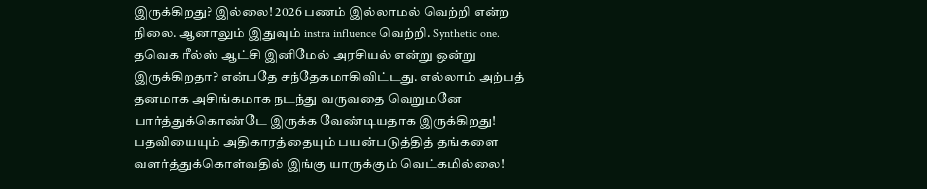இருக்கிறது? இல்லை! 2026 பணம் இல்லாமல் வெற்றி என்ற நிலை. ஆனாலும் இதுவும் instra influence வெற்றி. Synthetic one. தவெக ரீல்ஸ் ஆட்சி இனிமேல் அரசியல் என்று ஒன்று இருக்கிறதா? என்பதே சந்தேகமாகிவிட்டது. எல்லாம் அற்பத் தனமாக அசிங்கமாக நடந்து வருவதை வெறுமனே பார்த்துக்கொண்டே இருக்க வேண்டியதாக இருக்கிறது! பதவியையும் அதிகாரத்தையும் பயன்படுத்தித் தங்களை வளர்த்துக்கொள்வதில் இங்கு யாருக்கும் வெட்கமில்லை!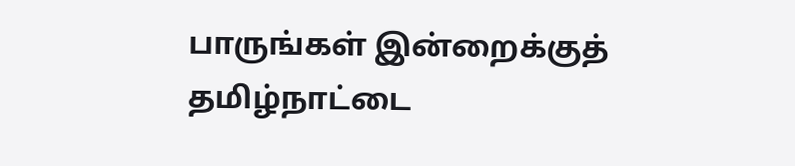பாருங்கள் இன்றைக்குத் தமிழ்நாட்டை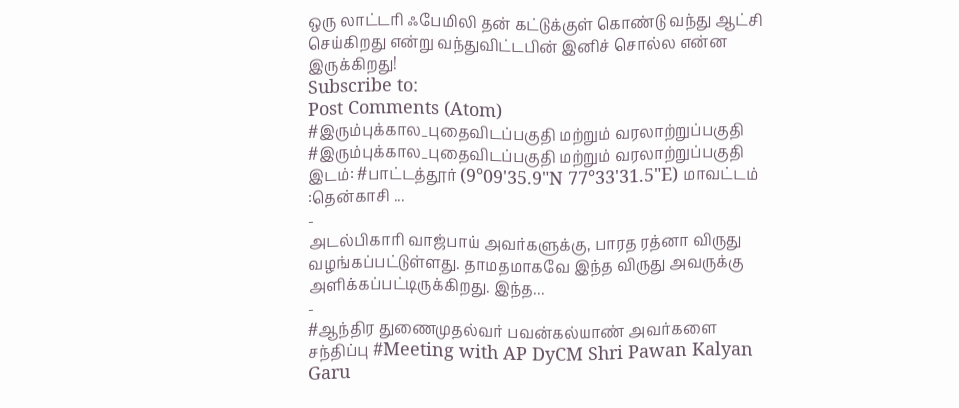ஒரு லாட்டரி ஃபேமிலி தன் கட்டுக்குள் கொண்டு வந்து ஆட்சி செய்கிறது என்று வந்துவிட்டபின் இனிச் சொல்ல என்ன இருக்கிறது!
Subscribe to:
Post Comments (Atom)
#இரும்புக்கால_புதைவிடப்பகுதி மற்றும் வரலாற்றுப்பகுதி
#இரும்புக்கால_புதைவிடப்பகுதி மற்றும் வரலாற்றுப்பகுதி இடம்: #பாட்டத்தூர் (9°09'35.9"N 77°33'31.5"E) மாவட்டம் :தென்காசி ...
-
அடல்பிகாரி வாஜ்பாய் அவர்களுக்கு, பாரத ரத்னா விருது வழங்கப்பட்டுள்ளது. தாமதமாகவே இந்த விருது அவருக்கு அளிக்கப்பட்டிருக்கிறது. இந்த...
-
#ஆந்திர துணைமுதல்வர் பவன்கல்யாண் அவர்களை சந்திப்பு #Meeting with AP DyCM Shri Pawan Kalyan Garu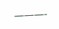———-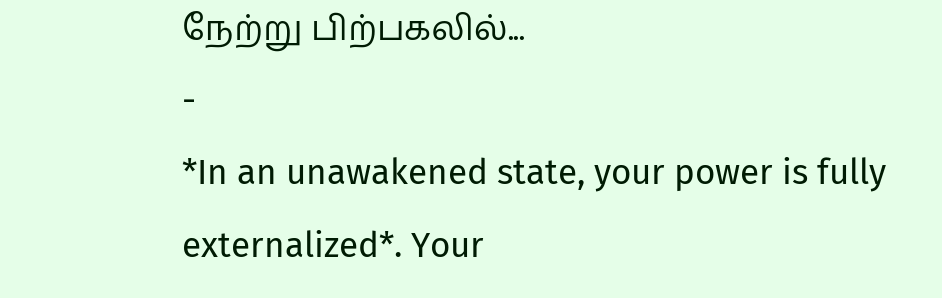நேற்று பிற்பகலில்...
-
*In an unawakened state, your power is fully externalized*. Your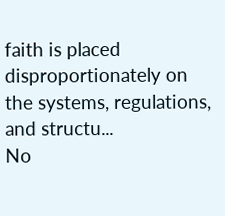faith is placed disproportionately on the systems, regulations, and structu...
No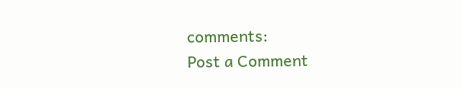comments:
Post a Comment